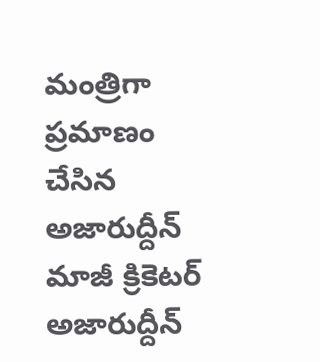మంత్రిగా ప్రమాణం చేసిన అజారుద్దీన్
మాజీ క్రికెటర్ అజారుద్దీన్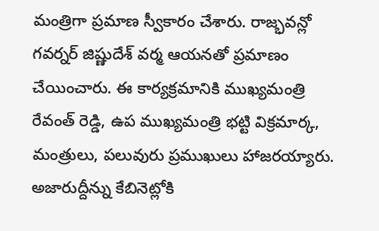మంత్రిగా ప్రమాణ స్వీకారం చేశారు. రాజ్భవన్లో గవర్నర్ జిష్ణుదేశ్ వర్మ ఆయనతో ప్రమాణం చేయించారు. ఈ కార్యక్రమానికి ముఖ్యమంత్రి రేవంత్ రెడ్డి, ఉప ముఖ్యమంత్రి భట్టి విక్రమార్క, మంత్రులు, పలువురు ప్రముఖులు హాజరయ్యారు. అజారుద్దీన్ను కేబినెట్లోకి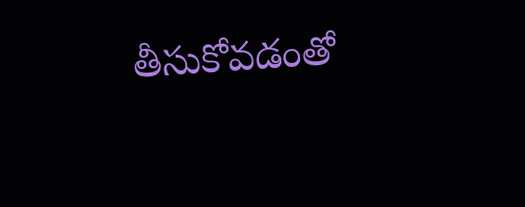తీసుకోవడంతో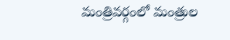మంత్రివర్గంలో మంత్రుల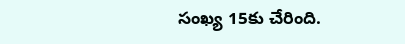సంఖ్య 15కు చేరింది.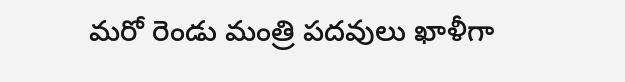మరో రెండు మంత్రి పదవులు ఖాళీగా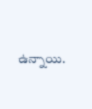ఉన్నాయి.